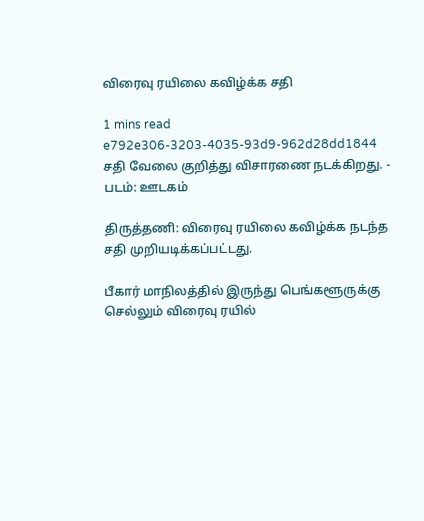விரைவு ரயிலை கவிழ்க்க சதி

1 mins read
e792e306-3203-4035-93d9-962d28dd1844
சதி வேலை குறித்து விசாரணை நடக்கிறது. - படம்: ஊடகம்

திருத்தணி: விரைவு ரயிலை கவிழ்க்க நடந்த சதி முறியடிக்கப்பட்டது.

பீகார் மாநிலத்தில் இருந்து பெங்களூருக்கு செல்லும் விரைவு ரயில்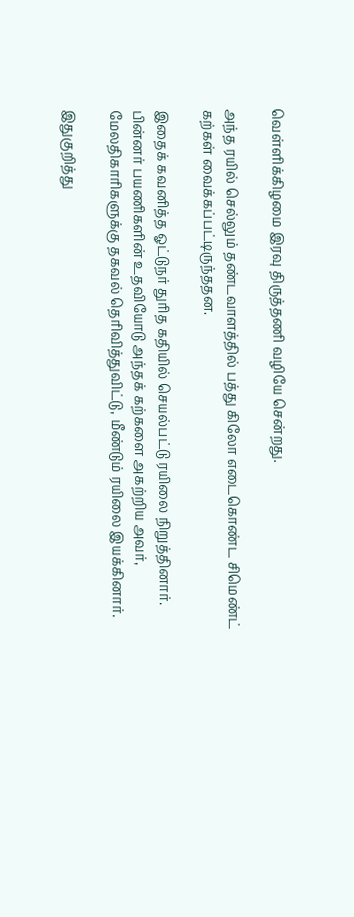வெள்ளிக்கிழமை இரவு திருத்தணி வழியே சென்றது.

அந்த ரயில் செல்லும் தண்டவாளத்தில் பத்து கிலோ எடைகொண்ட சிமெண்ட் கற்கள் வைக்கப்பட்டிருந்ததன.

இதைக் கவனித்த ஓட்டுநர் துரித கதியில் செயல்பட்டு ரயிலை நிறுத்தினார். பின்னர் பயணிகளின் உதவியோடு அந்தக் கற்களை அகற்றிய அவர், மேலதிகாரிகளுக்கு தகவல் தெரிவித்துவிட்டு, மீண்டும் ரயிலை இயக்கினார்.

இதுகுறித்து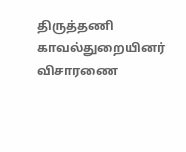திருத்தணி காவல்துறையினர் விசாரணை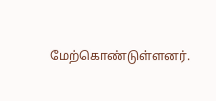மேற்கொண்டுள்ளனர்.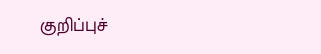குறிப்புச்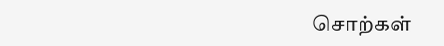சொற்கள்